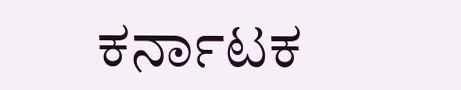ಕರ್ನಾಟಕ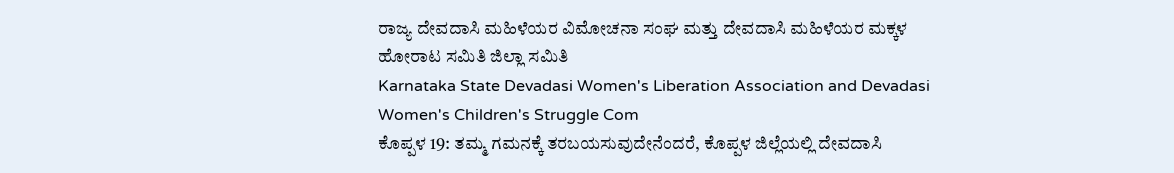ರಾಜ್ಯ ದೇವದಾಸಿ ಮಹಿಳೆಯರ ವಿಮೋಚನಾ ಸಂಘ ಮತ್ತು ದೇವದಾಸಿ ಮಹಿಳೆಯರ ಮಕ್ಕಳ ಹೋರಾಟ ಸಮಿತಿ ಜಿಲ್ಲಾ ಸಮಿತಿ
Karnataka State Devadasi Women's Liberation Association and Devadasi Women's Children's Struggle Com
ಕೊಪ್ಪಳ 19: ತಮ್ಮ ಗಮನಕ್ಕೆ ತರಬಯಸುವುದೇನೆಂದರೆ, ಕೊಪ್ಪಳ ಜಿಲ್ಲೆಯಲ್ಲಿ ದೇವದಾಸಿ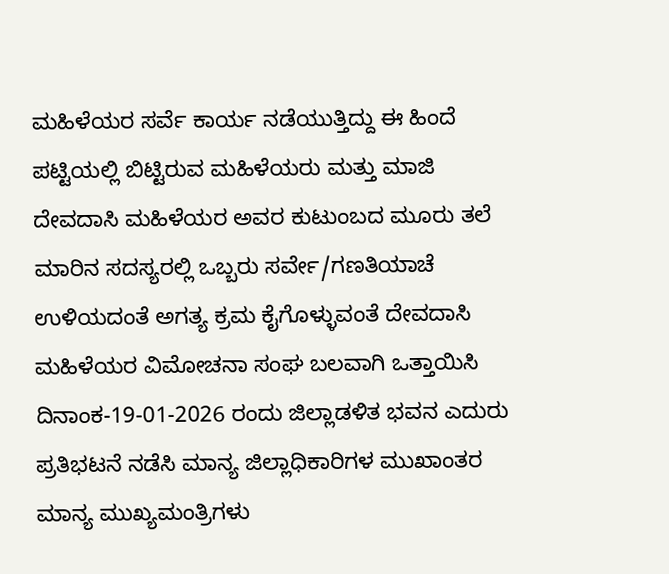ಮಹಿಳೆಯರ ಸರ್ವೆ ಕಾರ್ಯ ನಡೆಯುತ್ತಿದ್ದು ಈ ಹಿಂದೆ ಪಟ್ಟಿಯಲ್ಲಿ ಬಿಟ್ಟಿರುವ ಮಹಿಳೆಯರು ಮತ್ತು ಮಾಜಿ ದೇವದಾಸಿ ಮಹಿಳೆಯರ ಅವರ ಕುಟುಂಬದ ಮೂರು ತಲೆ ಮಾರಿನ ಸದಸ್ಯರಲ್ಲಿ ಒಬ್ಬರು ಸರ್ವೇ/ಗಣತಿಯಾಚೆ ಉಳಿಯದಂತೆ ಅಗತ್ಯ ಕ್ರಮ ಕೈಗೊಳ್ಳುವಂತೆ ದೇವದಾಸಿ ಮಹಿಳೆಯರ ವಿಮೋಚನಾ ಸಂಘ ಬಲವಾಗಿ ಒತ್ತಾಯಿಸಿ ದಿನಾಂಕ-19-01-2026 ರಂದು ಜಿಲ್ಲಾಡಳಿತ ಭವನ ಎದುರು ಪ್ರತಿಭಟನೆ ನಡೆಸಿ ಮಾನ್ಯ ಜಿಲ್ಲಾಧಿಕಾರಿಗಳ ಮುಖಾಂತರ ಮಾನ್ಯ ಮುಖ್ಯಮಂತ್ರಿಗಳು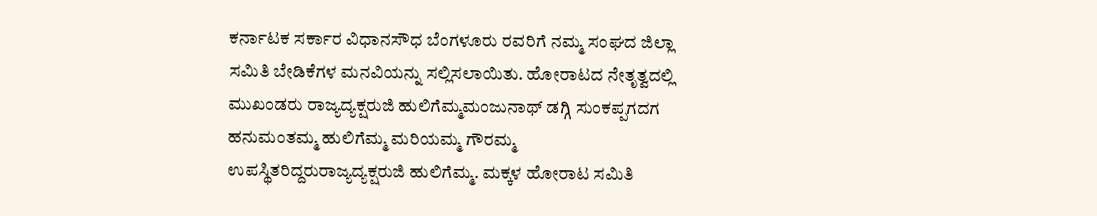ಕರ್ನಾಟಕ ಸರ್ಕಾರ ವಿಧಾನಸೌಧ ಬೆಂಗಳೂರು ರವರಿಗೆ ನಮ್ಮ ಸಂಘದ ಜಿಲ್ಲಾ ಸಮಿತಿ ಬೇಡಿಕೆಗಳ ಮನವಿಯನ್ನು ಸಲ್ಲಿಸಲಾಯಿತು. ಹೋರಾಟದ ನೇತೃತ್ವದಲ್ಲಿ ಮುಖಂಡರು ರಾಜ್ಯದ್ಯಕ್ಷರುಜಿ ಹುಲಿಗೆಮ್ಮಮಂಜುನಾಥ್ ಡಗ್ಗಿ ಸುಂಕಪ್ಪಗದಗ ಹನುಮಂತಮ್ಮ ಹುಲಿಗೆಮ್ಮ ಮರಿಯಮ್ಮ ಗೌರಮ್ಮ ಉಪಸ್ಥಿತರಿದ್ದರುರಾಜ್ಯದ್ಯಕ್ಷರುಜಿ ಹುಲಿಗೆಮ್ಮ. ಮಕ್ಕಳ ಹೋರಾಟ ಸಮಿತಿ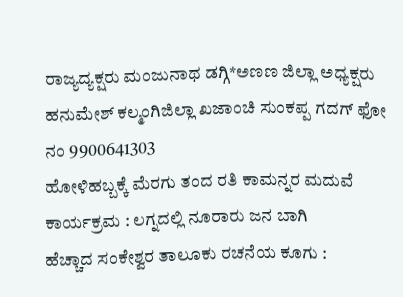ರಾಜ್ಯದ್ಯಕ್ಷರು ಮಂಜುನಾಥ ಡಗ್ಗಿ*ಅಣಣ ಜಿಲ್ಲಾ ಅಧ್ಯಕ್ಷರು ಹನುಮೇಶ್ ಕಲ್ಮಂಗಿಜಿಲ್ಲಾ ಖಜಾಂಚಿ ಸುಂಕಪ್ಪ ಗದಗ್ ಫೋ ನಂ 9900641303
ಹೋಳಿಹಬ್ಬಕ್ಕೆ ಮೆರಗು ತಂದ ರತಿ ಕಾಮನ್ನರ ಮದುವೆ ಕಾರ್ಯಕ್ರಮ : ಲಗ್ನದಲ್ಲಿ ನೂರಾರು ಜನ ಬಾಗಿ
ಹೆಚ್ಚಾದ ಸಂಕೇಶ್ವರ ತಾಲೂಕು ರಚನೆಯ ಕೂಗು :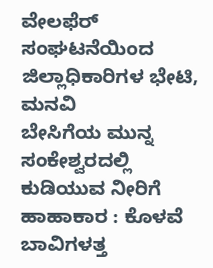ವೇಲಫೆರ್ ಸಂಘಟನೆಯಿಂದ ಜಿಲ್ಲಾಧಿಕಾರಿಗಳ ಭೇಟಿ, ಮನವಿ
ಬೇಸಿಗೆಯ ಮುನ್ನ ಸಂಕೇಶ್ವರದಲ್ಲಿ ಕುಡಿಯುವ ನೀರಿಗೆ ಹಾಹಾಕಾರ : ಕೊಳವೆ ಬಾವಿಗಳತ್ತ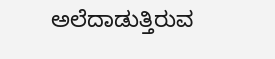ಅಲೆದಾಡುತ್ತಿರುವ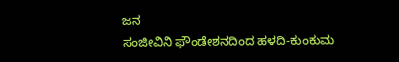ಜನ
ಸಂಜೀವಿನಿ ಫೌಂಡೇಶನದಿಂದ ಹಳದಿ-ಕುಂಕುಮ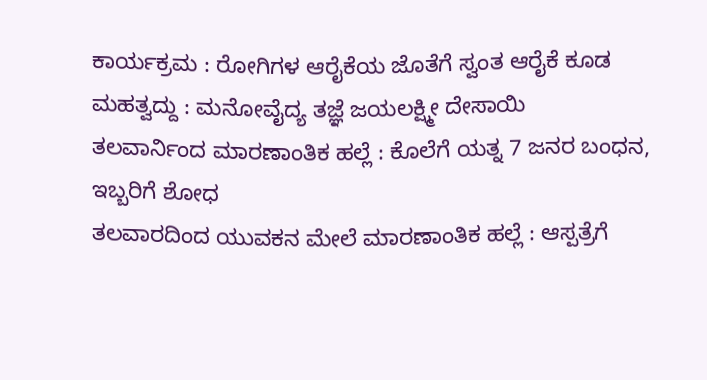ಕಾರ್ಯಕ್ರಮ : ರೋಗಿಗಳ ಆರೈಕೆಯ ಜೊತೆಗೆ ಸ್ವಂತ ಆರೈಕೆ ಕೂಡ ಮಹತ್ವದ್ದು : ಮನೋವೈದ್ಯ ತಜ್ಞೆ ಜಯಲಕ್ಷ್ಮೀ ದೇಸಾಯಿ
ತಲವಾರ್ನಿಂದ ಮಾರಣಾಂತಿಕ ಹಲ್ಲೆ : ಕೊಲೆಗೆ ಯತ್ನ 7 ಜನರ ಬಂಧನ, ಇಬ್ಬರಿಗೆ ಶೋಧ
ತಲವಾರದಿಂದ ಯುವಕನ ಮೇಲೆ ಮಾರಣಾಂತಿಕ ಹಲ್ಲೆ : ಆಸ್ಪತ್ರೆಗೆ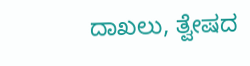ದಾಖಲು, ತ್ವೇಷದ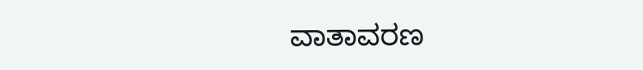ವಾತಾವರಣ